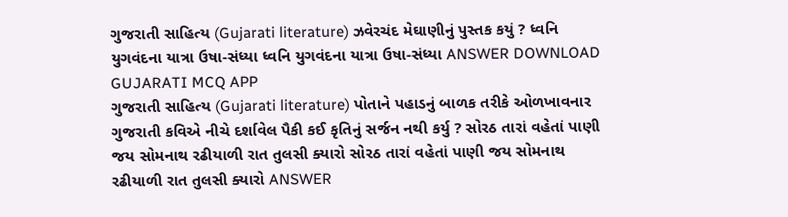ગુજરાતી સાહિત્ય (Gujarati literature) ઝવેરચંદ મેઘાણીનું પુસ્તક કયું ? ધ્વનિ યુગવંદના યાત્રા ઉષા-સંધ્યા ધ્વનિ યુગવંદના યાત્રા ઉષા-સંધ્યા ANSWER DOWNLOAD GUJARATI MCQ APP
ગુજરાતી સાહિત્ય (Gujarati literature) પોતાને પહાડનું બાળક તરીકે ઓળખાવનાર ગુજરાતી કવિએ નીચે દર્શાવેલ પૈકી કઈ કૃતિનું સર્જન નથી કર્યુ ? સોરઠ તારાં વહેતાં પાણી જય સોમનાથ રઢીયાળી રાત તુલસી ક્યારો સોરઠ તારાં વહેતાં પાણી જય સોમનાથ રઢીયાળી રાત તુલસી ક્યારો ANSWER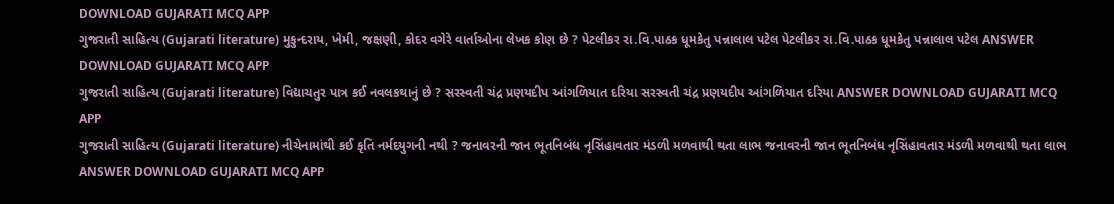DOWNLOAD GUJARATI MCQ APP
ગુજરાતી સાહિત્ય (Gujarati literature) મુકુન્દરાય, ખેમી, જક્ષણી, કોદર વગેરે વાર્તાઓના લેખક કોણ છે ? પેટલીકર રા.વિ.પાઠક ધૂમકેતુ પન્નાલાલ પટેલ પેટલીકર રા.વિ.પાઠક ધૂમકેતુ પન્નાલાલ પટેલ ANSWER DOWNLOAD GUJARATI MCQ APP
ગુજરાતી સાહિત્ય (Gujarati literature) વિદ્યાચતુર પાત્ર કઈ નવલકથાનું છે ? સરસ્વતી ચંદ્ર પ્રણયદીપ આંગળિયાત દરિયા સરસ્વતી ચંદ્ર પ્રણયદીપ આંગળિયાત દરિયા ANSWER DOWNLOAD GUJARATI MCQ APP
ગુજરાતી સાહિત્ય (Gujarati literature) નીચેનામાંથી કઈ કૃતિ નર્મદયુગની નથી ? જનાવરની જાન ભૂતનિબંધ નૃસિંહાવતાર મંડળી મળવાથી થતા લાભ જનાવરની જાન ભૂતનિબંધ નૃસિંહાવતાર મંડળી મળવાથી થતા લાભ ANSWER DOWNLOAD GUJARATI MCQ APP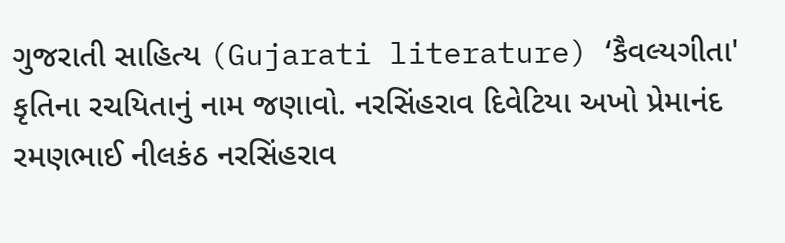ગુજરાતી સાહિત્ય (Gujarati literature) ‘કૈવલ્યગીતા' કૃતિના રચયિતાનું નામ જણાવો. નરસિંહરાવ દિવેટિયા અખો પ્રેમાનંદ રમણભાઈ નીલકંઠ નરસિંહરાવ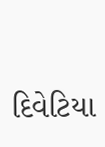દિવેટિયા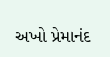અખો પ્રેમાનંદ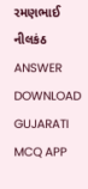રમણભાઈ નીલકંઠ ANSWER DOWNLOAD GUJARATI MCQ APP